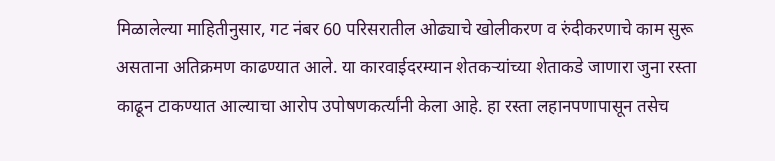मिळालेल्या माहितीनुसार, गट नंबर 60 परिसरातील ओढ्याचे खोलीकरण व रुंदीकरणाचे काम सुरू असताना अतिक्रमण काढण्यात आले. या कारवाईदरम्यान शेतकऱ्यांच्या शेताकडे जाणारा जुना रस्ता काढून टाकण्यात आल्याचा आरोप उपोषणकर्त्यांनी केला आहे. हा रस्ता लहानपणापासून तसेच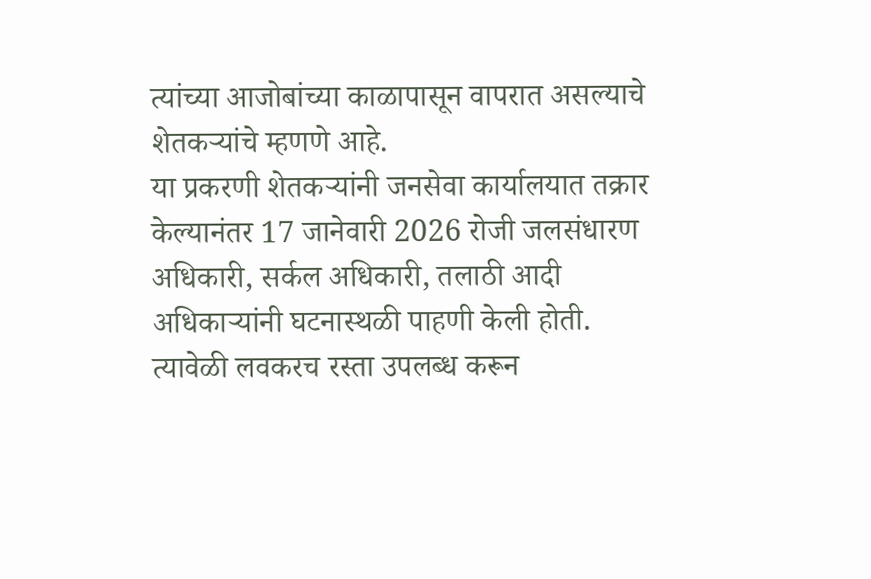त्यांच्या आजोबांच्या काळापासून वापरात असल्याचे शेतकऱ्यांचे म्हणणे आहे.
या प्रकरणी शेतकऱ्यांनी जनसेवा कार्यालयात तक्रार केल्यानंतर 17 जानेवारी 2026 रोजी जलसंधारण अधिकारी, सर्कल अधिकारी, तलाठी आदी अधिकाऱ्यांनी घटनास्थळी पाहणी केली होती. त्यावेळी लवकरच रस्ता उपलब्ध करून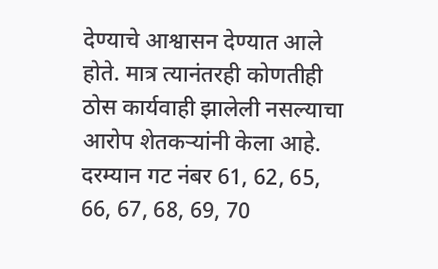देण्याचे आश्वासन देण्यात आले होते. मात्र त्यानंतरही कोणतीही ठोस कार्यवाही झालेली नसल्याचा आरोप शेतकऱ्यांनी केला आहे.
दरम्यान गट नंबर 61, 62, 65, 66, 67, 68, 69, 70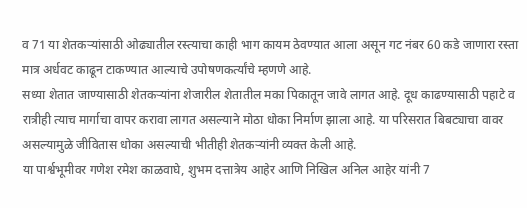व 71 या शेतकऱ्यांसाठी ओढ्यातील रस्त्याचा काही भाग कायम ठेवण्यात आला असून गट नंबर 60 कडे जाणारा रस्ता मात्र अर्धवट काढून टाकण्यात आल्याचे उपोषणकर्त्यांचे म्हणणे आहे.
सध्या शेतात जाण्यासाठी शेतकऱ्यांना शेजारील शेतातील मका पिकातून जावे लागत आहे. दूध काढण्यासाठी पहाटे व रात्रीही त्याच मार्गाचा वापर करावा लागत असल्याने मोठा धोका निर्माण झाला आहे. या परिसरात बिबट्याचा वावर असल्यामुळे जीवितास धोका असल्याची भीतीही शेतकऱ्यांनी व्यक्त केली आहे.
या पार्श्वभूमीवर गणेश रमेश काळवाघे, शुभम दत्तात्रेय आहेर आणि निखिल अनिल आहेर यांनी 7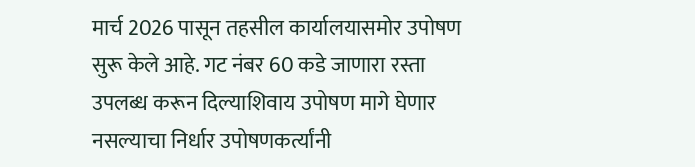मार्च 2026 पासून तहसील कार्यालयासमोर उपोषण सुरू केले आहे. गट नंबर 60 कडे जाणारा रस्ता उपलब्ध करून दिल्याशिवाय उपोषण मागे घेणार नसल्याचा निर्धार उपोषणकर्त्यांनी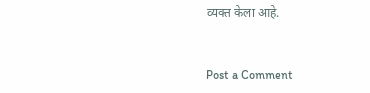व्यक्त केला आहे.


Post a Comment